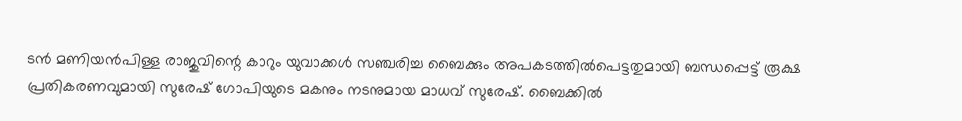ടൻ മണിയൻപിള്ള രാജുവിന്റെ കാറും യുവാക്കൾ സഞ്ചരിച്ച ബൈക്കും അപകടത്തിൽപെട്ടതുമായി ബന്ധപ്പെട്ട് രൂക്ഷ പ്രതികരണവുമായി സുരേഷ് ഗോപിയുടെ മകനും നടനുമായ മാധവ് സുരേഷ്. ബൈക്കിൽ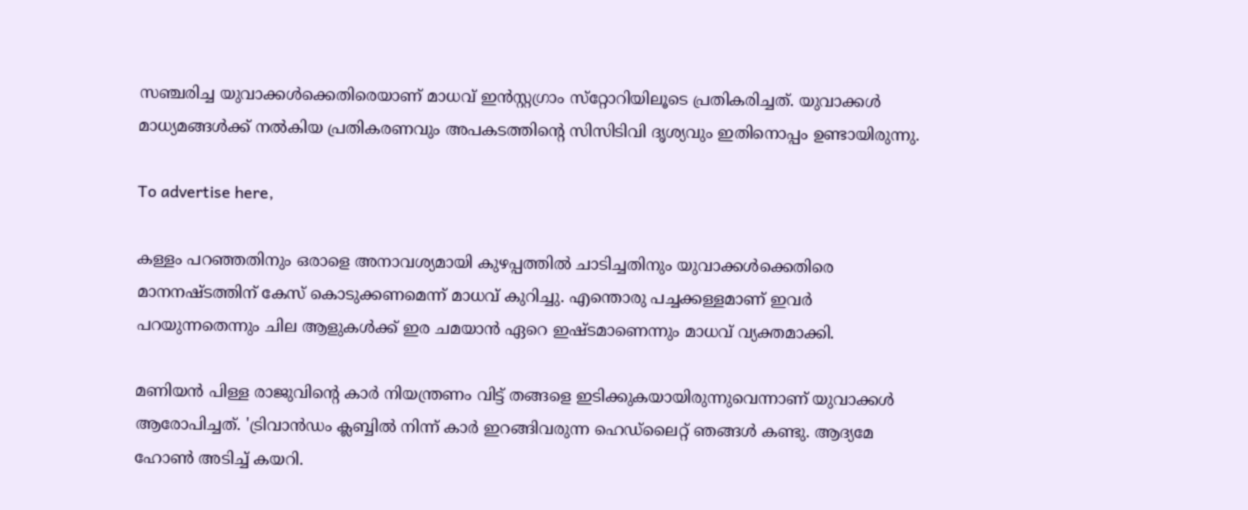സഞ്ചരിച്ച യുവാക്കൾക്കെതിരെയാണ് മാധവ് ഇൻസ്റ്റഗ്രാം സ്‌റ്റോറിയിലൂടെ പ്രതികരിച്ചത്. യുവാക്കൾ മാധ്യമങ്ങൾക്ക് നൽകിയ പ്രതികരണവും അപകടത്തിന്റെ സിസിടിവി ദൃശ്യവും ഇതിനൊപ്പം ഉണ്ടായിരുന്നു.

To advertise here,

കള്ളം പറഞ്ഞതിനും ഒരാളെ അനാവശ്യമായി കുഴപ്പത്തിൽ ചാടിച്ചതിനും യുവാക്കൾക്കെതിരെ മാനനഷ്ടത്തിന് കേസ് കൊടുക്കണമെന്ന് മാധവ് കുറിച്ചു. എന്തൊരു പച്ചക്കള്ളമാണ് ഇവർ പറയുന്നതെന്നും ചില ആളുകൾക്ക് ഇര ചമയാൻ ഏറെ ഇഷ്ടമാണെന്നും മാധവ് വ്യക്തമാക്കി.

മണിയൻ പിള്ള രാജുവിന്റെ കാർ നിയന്ത്രണം വിട്ട് തങ്ങളെ ഇടിക്കുകയായിരുന്നുവെന്നാണ് യുവാക്കൾ ആരോപിച്ചത്. 'ട്രിവാൻഡം ക്ലബ്ബിൽ നിന്ന് കാർ ഇറങ്ങിവരുന്ന ഹെഡ്‌ലൈറ്റ് ഞങ്ങൾ കണ്ടു. ആദ്യമേ ഹോൺ അടിച്ച് കയറി.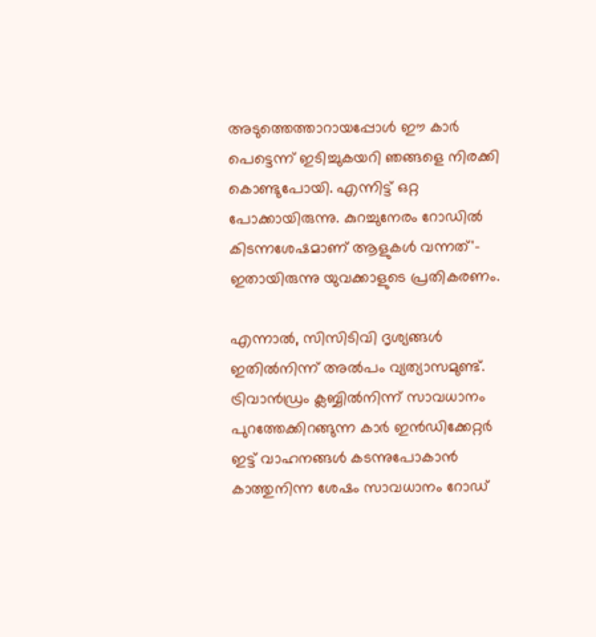അടുത്തെത്താറായപ്പോൾ ഈ കാർ പെട്ടെന്ന് ഇടിച്ചുകയറി ഞങ്ങളെ നിരക്കി കൊണ്ടുപോയി. എന്നിട്ട്‌ ഒറ്റ പോക്കായിരുന്നു. കുറച്ചുനേരം റോഡിൽ കിടന്നശേഷമാണ് ആളുകൾ വന്നത്'- ഇതായിരുന്നു യുവക്കാളുടെ പ്രതികരണം.

എന്നാൽ, സിസിടിവി ദൃശ്യങ്ങൾ ഇതിൽനിന്ന് അൽപം വ്യത്യാസമുണ്ട്. ട്രിവാൻഡ്രം ക്ലബ്ബിൽനിന്ന് സാവധാനം പുറത്തേക്കിറങ്ങുന്ന കാർ ഇൻഡിക്കേറ്റർ ഇട്ട് വാഹനങ്ങൾ കടന്നുപോകാൻ കാത്തുനിന്ന ശേഷം സാവധാനം റോഡ്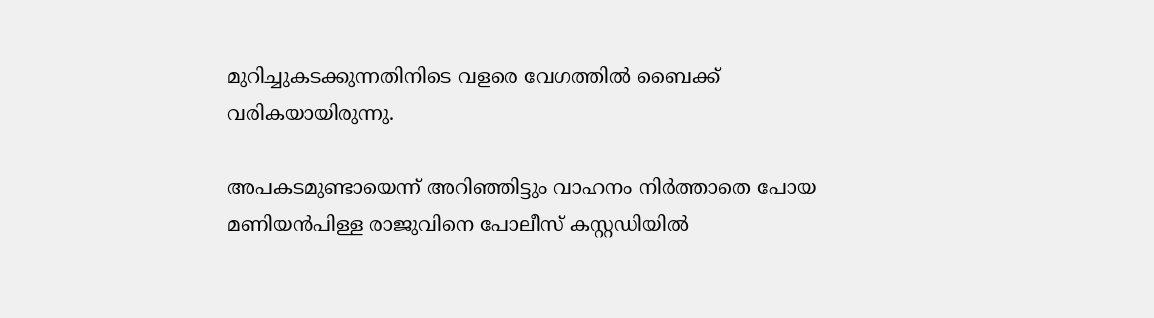മുറിച്ചുകടക്കുന്നതിനിടെ വളരെ വേഗത്തിൽ ബൈക്ക് വരികയായിരുന്നു.

അപകടമുണ്ടായെന്ന് അറിഞ്ഞിട്ടും വാഹനം നിർത്താതെ പോയ മണിയൻപിള്ള രാജുവിനെ പോലീസ് കസ്റ്റഡിയിൽ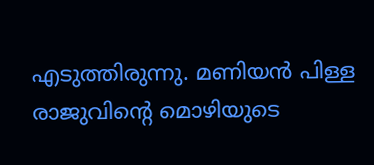എടുത്തിരുന്നു. മണിയൻ പിള്ള രാജുവിന്റെ മൊഴിയുടെ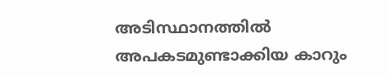അടിസ്ഥാനത്തിൽ അപകടമുണ്ടാക്കിയ കാറും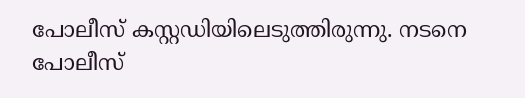പോലീസ് കസ്റ്റഡിയിലെടുത്തിരുന്നു. നടനെ പോലീസ്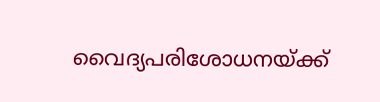വൈദ്യപരിശോധനയ്ക്ക്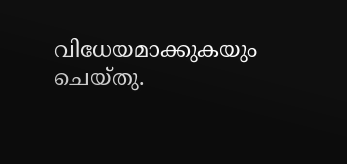വിധേയമാക്കുകയും ചെയ്തു.